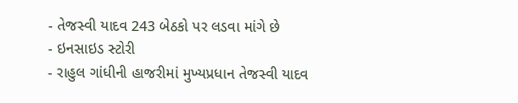- તેજસ્વી યાદવ 243 બેઠકો પર લડવા માંગે છે
- ઇનસાઇડ સ્ટોરી
- રાહુલ ગાંધીની હાજરીમાં મુખ્યપ્રધાન તેજસ્વી યાદવ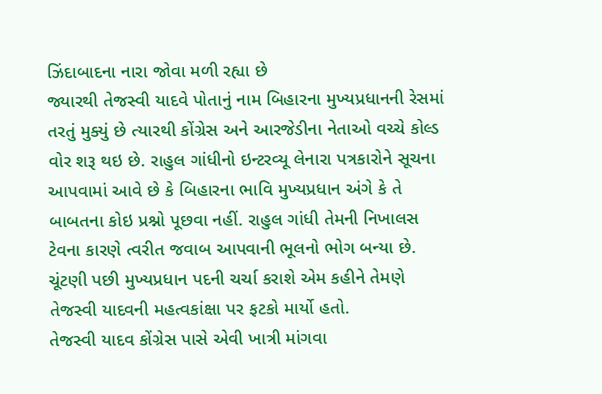ઝિંદાબાદના નારા જોવા મળી રહ્યા છે
જ્યારથી તેજસ્વી યાદવે પોતાનું નામ બિહારના મુખ્યપ્રધાનની રેસમાં તરતું મુક્યું છે ત્યારથી કોંગ્રેસ અને આરજેડીના નેતાઓ વચ્ચે કોલ્ડ વોર શરૂ થઇ છે. રાહુલ ગાંધીનો ઇન્ટરવ્યૂ લેનારા પત્રકારોને સૂચના આપવામાં આવે છે કે બિહારના ભાવિ મુખ્યપ્રધાન અંગે કે તે બાબતના કોઇ પ્રશ્નો પૂછવા નહીં. રાહુલ ગાંધી તેમની નિખાલસ ટેવના કારણે ત્વરીત જવાબ આપવાની ભૂલનો ભોગ બન્યા છે. ચૂંટણી પછી મુખ્યપ્રધાન પદની ચર્ચા કરાશે એમ કહીને તેમણે તેજસ્વી યાદવની મહત્વકાંક્ષા પર ફટકો માર્યો હતો.
તેજસ્વી યાદવ કોંગ્રેસ પાસે એવી ખાત્રી માંગવા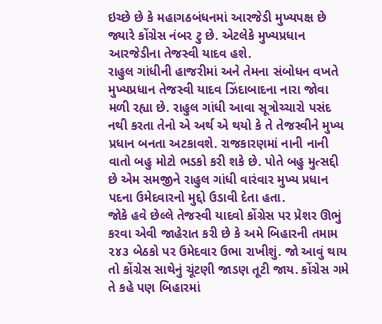ઇચ્છે છે કે મહાગઠબંધનમાં આરજેડી મુખ્યપક્ષ છે જ્યારે કોંગ્રેસ નંબર ટુ છે. એટલેકે મુખ્યપ્રધાન આરજેડીના તેજસ્વી યાદવ હશે.
રાહુલ ગાંધીની હાજરીમાં અને તેમના સંબોધન વખતે મુખ્યપ્રધાન તેજસ્વી યાદવ ઝિંદાબાદના નારા જોવા મળી રહ્યા છે. રાહુલ ગાંધી આવા સૂત્રોચ્ચારો પસંદ નથી કરતા તેનો એ અર્થ એ થયો કે તે તેજસ્વીને મુખ્ય પ્રધાન બનતા અટકાવશે. રાજકારણમાં નાની નાની વાતો બહુ મોટો ભડકો કરી શકે છે. પોતે બહુ મુત્સદ્દી છે એમ સમજીને રાહુલ ગાંધી વારંવાર મુખ્ય પ્રધાન પદના ઉમેદવારનો મુદ્દો ઉડાવી દેતા હતા.
જોકે હવે છેલ્લે તેજસ્વી યાદવો કોંગ્રેસ પર પ્રેશર ઊભું કરવા એવી જાહેરાત કરી છે કે અમે બિહારની તમામ ૨૪૩ બેઠકો પર ઉમેદવાર ઉભા રાખીશું. જો આવું થાય તો કોંગ્રેસ સાથેનું ચૂંટણી જાડણ તૂટી જાય. કોંગ્રેસ ગમે તે કહે પણ બિહારમાં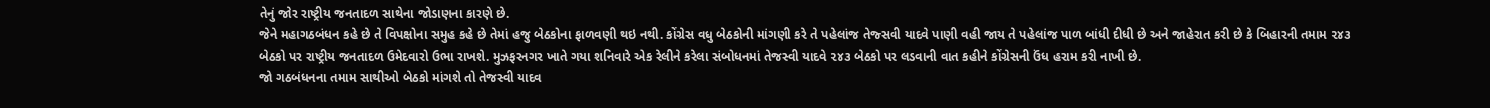તેનું જોર રાષ્ટ્રીય જનતાદળ સાથેના જોડાણના કારણે છે.
જેને મહાગઠબંધન કહે છે તે વિપક્ષોના સમુહ કહે છે તેમાં હજુ બેઠકોના ફાળવણી થઇ નથી. કોંગ્રેસ વધુ બેઠકોની માંગણી કરે તે પહેલાંજ તેજ્સવી યાદવે પાણી વહી જાય તે પહેલાંજ પાળ બાંધી દીધી છે અને જાહેરાત કરી છે કે બિહારની તમામ ૨૪૩ બેઠકો પર રાષ્ટ્રીય જનતાદળ ઉમેદવારો ઉભા રાખશે. મુઝફરનગર ખાતે ગયા શનિવારે એક રેલીને કરેલા સંબોધનમાં તેજસ્વી યાદવે ૨૪૩ બેઠકો પર લડવાની વાત કહીને કોંગ્રેસની ઉંધ હરામ કરી નાખી છે.
જો ગઠબંધનના તમામ સાથીઓ બેઠકો માંગશે તો તેજસ્વી યાદવ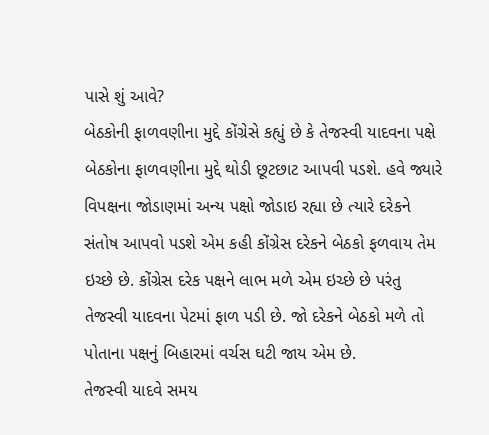પાસે શું આવે?
બેઠકોની ફાળવણીના મુદ્દે કોંગ્રેસે કહ્યું છે કે તેજસ્વી યાદવના પક્ષે બેઠકોના ફાળવણીના મુદ્દે થોડી છૂટછાટ આપવી પડશે. હવે જ્યારે વિપક્ષના જોડાણમાં અન્ય પક્ષો જોડાઇ રહ્યા છે ત્યારે દરેકને સંતોષ આપવો પડશે એમ કહી કોંગ્રેસ દરેકને બેઠકો ફળવાય તેમ ઇચ્છે છે. કોંગ્રેસ દરેક પક્ષને લાભ મળે એમ ઇચ્છે છે પરંતુ તેજસ્વી યાદવના પેટમાં ફાળ પડી છે. જો દરેકને બેઠકો મળે તો પોતાના પક્ષનું બિહારમાં વર્ચસ ઘટી જાય એમ છે.
તેજસ્વી યાદવે સમય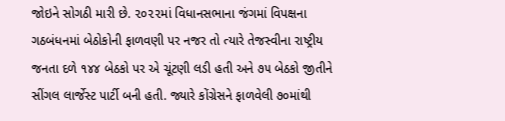જોઇને સોગઠી મારી છે. ૨૦૨૨માં વિધાનસભાના જંગમાં વિપક્ષના ગઠબંધનમાં બેઠોકોની ફાળવણી પર નજર તો ત્યારે તેજસ્વીના રાષ્ટ્રીય જનતા દળે ૧૪૪ બેઠકો પર એ ચૂંટણી લડી હતી અને ૭૫ બેઠકો જીતીને સીંગલ લાર્જેસ્ટ પાર્ટી બની હતી. જ્યારે કોંગ્રેસને ફાળવેલી ૭૦માંથી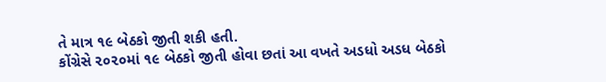તે માત્ર ૧૯ બેઠકો જીતી શકી હતી.
કોંગ્રેસે ૨૦૨૦માં ૧૯ બેઠકો જીતી હોવા છતાં આ વખતે અડધો અડધ બેઠકો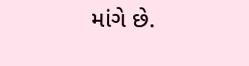માંગે છે.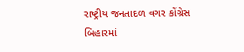રાષ્ટ્રીય જનતાદળ વગર કોંગ્રેસ બિહારમાં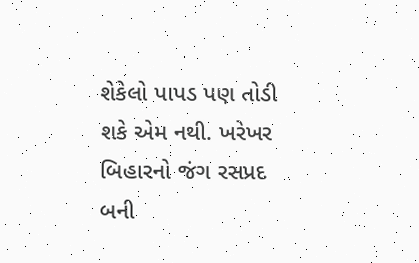શેકેલો પાપડ પણ તોડી શકે એમ નથી. ખરેખર બિહારનો જંગ રસપ્રદ બની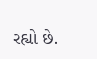રહ્યો છે.